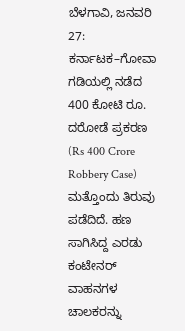ಬೆಳಗಾವಿ, ಜನವರಿ 27: ಕರ್ನಾಟಕ–ಗೋವಾ ಗಡಿಯಲ್ಲಿ ನಡೆದ 400 ಕೋಟಿ ರೂ. ದರೋಡೆ ಪ್ರಕರಣ (Rs 400 Crore Robbery Case) ಮತ್ತೊಂದು ತಿರುವು ಪಡೆದಿದೆ. ಹಣ ಸಾಗಿಸಿದ್ದ ಎರಡು ಕಂಟೇನರ್ ವಾಹನಗಳ ಚಾಲಕರನ್ನು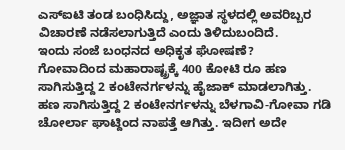ಎಸ್ಐಟಿ ತಂಡ ಬಂಧಿಸಿದ್ದು, ಅಜ್ಞಾತ ಸ್ಥಳದಲ್ಲಿ ಅವರಿಬ್ಬರ ವಿಚಾರಣೆ ನಡೆಸಲಾಗುತ್ತಿದೆ ಎಂದು ತಿಳಿದುಬಂದಿದೆ.
ಇಂದು ಸಂಜೆ ಬಂಧನದ ಅಧಿಕೃತ ಘೋಷಣೆ?
ಗೋವಾದಿಂದ ಮಹಾರಾಷ್ಟ್ರಕ್ಕೆ 400 ಕೋಟಿ ರೂ ಹಣ ಸಾಗಿಸುತ್ತಿದ್ದ 2 ಕಂಟೇನರ್ಗಳನ್ನು ಹೈಜಾಕ್ ಮಾಡಲಾಗಿತ್ತು. ಹಣ ಸಾಗಿಸುತ್ತಿದ್ದ 2 ಕಂಟೇನರ್ಗಳನ್ನು ಬೆಳಗಾವಿ-ಗೋವಾ ಗಡಿ ಚೋರ್ಲಾ ಘಾಟ್ದಿಂದ ನಾಪತ್ತೆ ಆಗಿತ್ತು. ಇದೀಗ ಅದೇ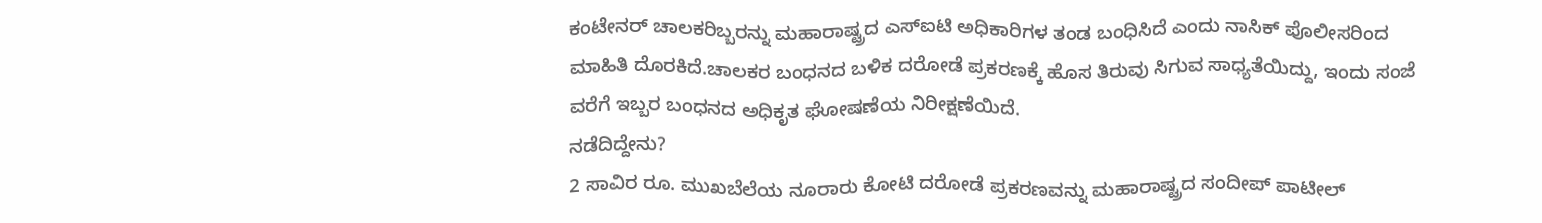ಕಂಟೇನರ್ ಚಾಲಕರಿಬ್ಬರನ್ನು ಮಹಾರಾಷ್ಟ್ರದ ಎಸ್ಐಟಿ ಅಧಿಕಾರಿಗಳ ತಂಡ ಬಂಧಿಸಿದೆ ಎಂದು ನಾಸಿಕ್ ಪೊಲೀಸರಿಂದ ಮಾಹಿತಿ ದೊರಕಿದೆ.ಚಾಲಕರ ಬಂಧನದ ಬಳಿಕ ದರೋಡೆ ಪ್ರಕರಣಕ್ಕೆ ಹೊಸ ತಿರುವು ಸಿಗುವ ಸಾಧ್ಯತೆಯಿದ್ದು, ಇಂದು ಸಂಜೆ ವರೆಗೆ ಇಬ್ಬರ ಬಂಧನದ ಅಧಿಕೃತ ಘೋಷಣೆಯ ನಿರೀಕ್ಷಣೆಯಿದೆ.
ನಡೆದಿದ್ದೇನು?
2 ಸಾವಿರ ರೂ. ಮುಖಬೆಲೆಯ ನೂರಾರು ಕೋಟಿ ದರೋಡೆ ಪ್ರಕರಣವನ್ನು ಮಹಾರಾಷ್ಟ್ರದ ಸಂದೀಪ್ ಪಾಟೀಲ್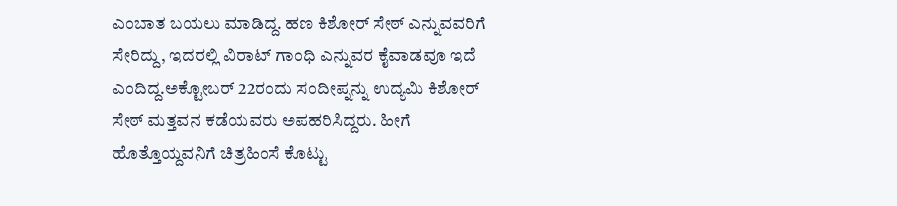ಎಂಬಾತ ಬಯಲು ಮಾಡಿದ್ದ. ಹಣ ಕಿಶೋರ್ ಸೇಠ್ ಎನ್ನುವವರಿಗೆ ಸೇರಿದ್ದು, ಇದರಲ್ಲಿ ವಿರಾಟ್ ಗಾಂಧಿ ಎನ್ನುವರ ಕೈವಾಡವೂ ಇದೆ ಎಂದಿದ್ದ.ಅಕ್ಟೋಬರ್ 22ರಂದು ಸಂದೀಪ್ನನ್ನು ಉದ್ಯಮಿ ಕಿಶೋರ್ ಸೇಠ್ ಮತ್ತವನ ಕಡೆಯವರು ಅಪಹರಿಸಿದ್ದರು. ಹೀಗೆ ಹೊತ್ತೊಯ್ದವನಿಗೆ ಚಿತ್ರಹಿಂಸೆ ಕೊಟ್ಟು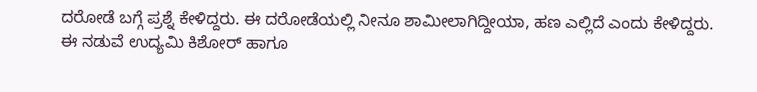ದರೋಡೆ ಬಗ್ಗೆ ಪ್ರಶ್ನೆ ಕೇಳಿದ್ದರು. ಈ ದರೋಡೆಯಲ್ಲಿ ನೀನೂ ಶಾಮೀಲಾಗಿದ್ದೀಯಾ, ಹಣ ಎಲ್ಲಿದೆ ಎಂದು ಕೇಳಿದ್ದರು.
ಈ ನಡುವೆ ಉದ್ಯಮಿ ಕಿಶೋರ್ ಹಾಗೂ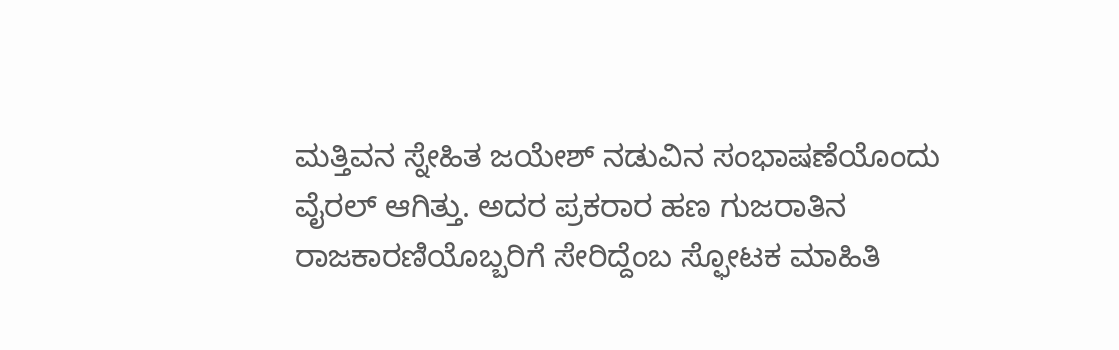ಮತ್ತಿವನ ಸ್ನೇಹಿತ ಜಯೇಶ್ ನಡುವಿನ ಸಂಭಾಷಣೆಯೊಂದು ವೈರಲ್ ಆಗಿತ್ತು. ಅದರ ಪ್ರಕರಾರ ಹಣ ಗುಜರಾತಿನ ರಾಜಕಾರಣಿಯೊಬ್ಬರಿಗೆ ಸೇರಿದ್ದೆಂಬ ಸ್ಫೋಟಕ ಮಾಹಿತಿ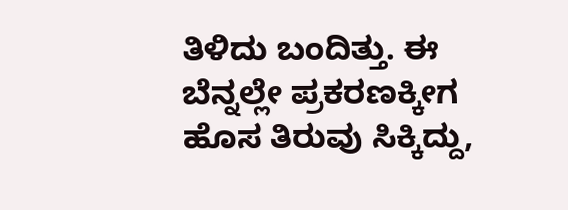ತಿಳಿದು ಬಂದಿತ್ತು. ಈ ಬೆನ್ನಲ್ಲೇ ಪ್ರಕರಣಕ್ಕೀಗ ಹೊಸ ತಿರುವು ಸಿಕ್ಕಿದ್ದು,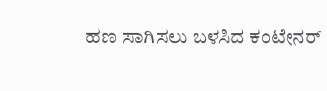ಹಣ ಸಾಗಿಸಲು ಬಳಸಿದ ಕಂಟೇನರ್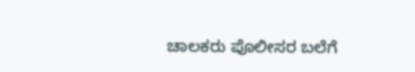ಚಾಲಕರು ಪೊಲೀಸರ ಬಲೆಗೆ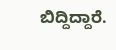ಬಿದ್ದಿದ್ದಾರೆ.